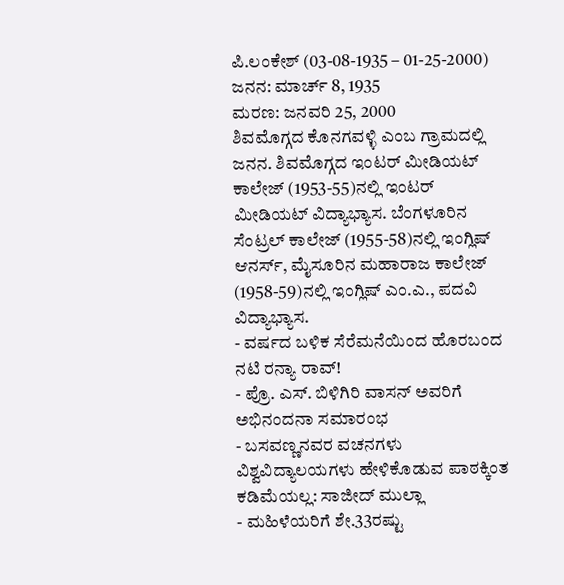ಪಿ.ಲಂಕೇಶ್ (03-08-1935 – 01-25-2000)
ಜನನ: ಮಾರ್ಚ್ 8, 1935
ಮರಣ: ಜನವರಿ 25, 2000
ಶಿವಮೊಗ್ಗದ ಕೊನಗವಳ್ಳಿ ಎಂಬ ಗ್ರಾಮದಲ್ಲಿ ಜನನ. ಶಿವಮೊಗ್ಗದ ಇಂಟರ್ ಮೀಡಿಯಟ್ ಕಾಲೇಜ್ (1953-55)ನಲ್ಲಿ ಇಂಟರ್ ಮೀಡಿಯಟ್ ವಿದ್ಯಾಭ್ಯಾಸ. ಬೆಂಗಳೂರಿನ ಸೆಂಟ್ರಲ್ ಕಾಲೇಜ್ (1955-58)ನಲ್ಲಿ ಇಂಗ್ಲಿಷ್ ಆನರ್ಸ್, ಮೈಸೂರಿನ ಮಹಾರಾಜ ಕಾಲೇಜ್ (1958-59)ನಲ್ಲಿ ಇಂಗ್ಲಿಷ್ ಎಂ.ಎ., ಪದವಿ ವಿದ್ಯಾಭ್ಯಾಸ.
- ವರ್ಷದ ಬಳಿಕ ಸೆರೆಮನೆಯಿಂದ ಹೊರಬಂದ ನಟಿ ರನ್ಯಾ ರಾವ್!
- ಪ್ರೊ. ಎಸ್. ಬಿಳಿಗಿರಿ ವಾಸನ್ ಅವರಿಗೆ ಅಭಿನಂದನಾ ಸಮಾರಂಭ
- ಬಸವಣ್ಣನವರ ವಚನಗಳು ವಿಶ್ವವಿದ್ಯಾಲಯಗಳು ಹೇಳಿಕೊಡುವ ಪಾಠಕ್ಕಿಂತ ಕಡಿಮೆಯಲ್ಲ: ಸಾಜೀದ್ ಮುಲ್ಲಾ
- ಮಹಿಳೆಯರಿಗೆ ಶೇ.33ರಷ್ಟು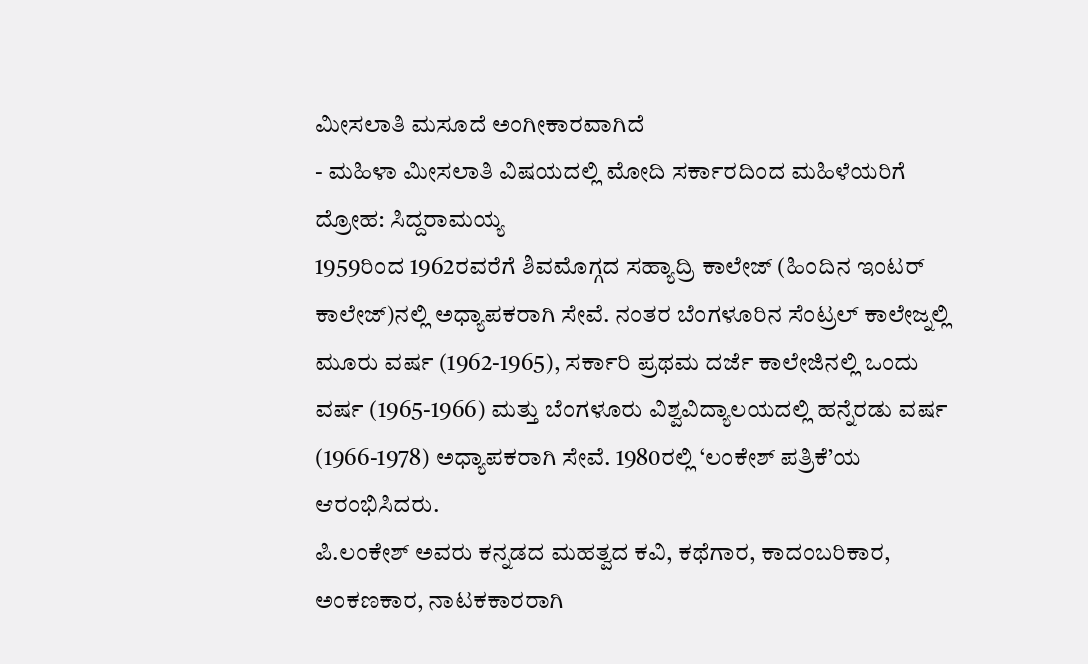ಮೀಸಲಾತಿ ಮಸೂದೆ ಅಂಗೀಕಾರವಾಗಿದೆ
- ಮಹಿಳಾ ಮೀಸಲಾತಿ ವಿಷಯದಲ್ಲಿ ಮೋದಿ ಸರ್ಕಾರದಿಂದ ಮಹಿಳೆಯರಿಗೆ ದ್ರೋಹ: ಸಿದ್ದರಾಮಯ್ಯ
1959ರಿಂದ 1962ರವರೆಗೆ ಶಿವಮೊಗ್ಗದ ಸಹ್ಯಾದ್ರಿ ಕಾಲೇಜ್ (ಹಿಂದಿನ ಇಂಟರ್ ಕಾಲೇಜ್)ನಲ್ಲಿ ಅಧ್ಯಾಪಕರಾಗಿ ಸೇವೆ. ನಂತರ ಬೆಂಗಳೂರಿನ ಸೆಂಟ್ರಲ್ ಕಾಲೇಜ್ನಲ್ಲಿ ಮೂರು ವರ್ಷ (1962-1965), ಸರ್ಕಾರಿ ಪ್ರಥಮ ದರ್ಜೆ ಕಾಲೇಜಿನಲ್ಲಿ ಒಂದು ವರ್ಷ (1965-1966) ಮತ್ತು ಬೆಂಗಳೂರು ವಿಶ್ವವಿದ್ಯಾಲಯದಲ್ಲಿ ಹನ್ನೆರಡು ವರ್ಷ (1966-1978) ಅಧ್ಯಾಪಕರಾಗಿ ಸೇವೆ. 1980ರಲ್ಲಿ ‘ಲಂಕೇಶ್ ಪತ್ರಿಕೆ’ಯ ಆರಂಭಿಸಿದರು.
ಪಿ.ಲಂಕೇಶ್ ಅವರು ಕನ್ನಡದ ಮಹತ್ವದ ಕವಿ, ಕಥೆಗಾರ, ಕಾದಂಬರಿಕಾರ, ಅಂಕಣಕಾರ, ನಾಟಕಕಾರರಾಗಿ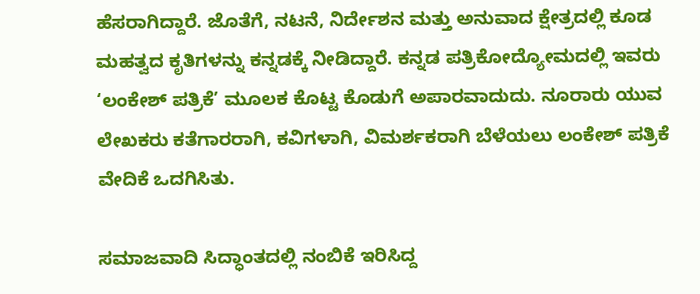ಹೆಸರಾಗಿದ್ದಾರೆ. ಜೊತೆಗೆ, ನಟನೆ, ನಿರ್ದೇಶನ ಮತ್ತು ಅನುವಾದ ಕ್ಷೇತ್ರದಲ್ಲಿ ಕೂಡ ಮಹತ್ವದ ಕೃತಿಗಳನ್ನು ಕನ್ನಡಕ್ಕೆ ನೀಡಿದ್ದಾರೆ. ಕನ್ನಡ ಪತ್ರಿಕೋದ್ಯೋಮದಲ್ಲಿ ಇವರು ‘ಲಂಕೇಶ್ ಪತ್ರಿಕೆ’ ಮೂಲಕ ಕೊಟ್ಟ ಕೊಡುಗೆ ಅಪಾರವಾದುದು. ನೂರಾರು ಯುವ ಲೇಖಕರು ಕತೆಗಾರರಾಗಿ, ಕವಿಗಳಾಗಿ, ವಿಮರ್ಶಕರಾಗಿ ಬೆಳೆಯಲು ಲಂಕೇಶ್ ಪತ್ರಿಕೆ ವೇದಿಕೆ ಒದಗಿಸಿತು.

ಸಮಾಜವಾದಿ ಸಿದ್ಧಾಂತದಲ್ಲಿ ನಂಬಿಕೆ ಇರಿಸಿದ್ದ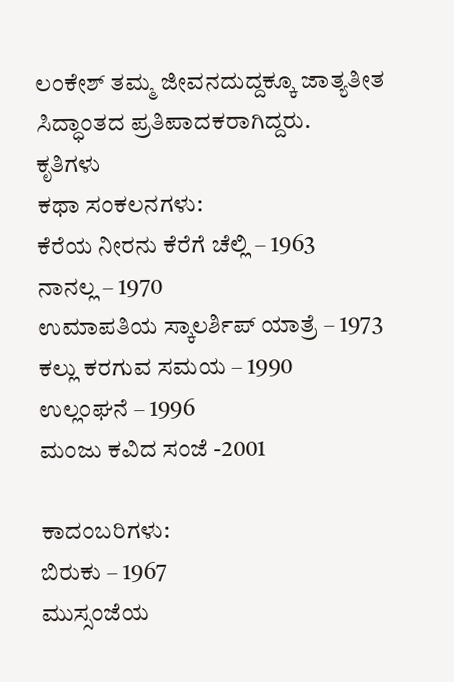ಲಂಕೇಶ್ ತಮ್ಮ ಜೀವನದುದ್ದಕ್ಕೂ ಜಾತ್ಯತೀತ ಸಿದ್ಧಾಂತದ ಪ್ರತಿಪಾದಕರಾಗಿದ್ದರು.
ಕೃತಿಗಳು
ಕಥಾ ಸಂಕಲನಗಳು:
ಕೆರೆಯ ನೀರನು ಕೆರೆಗೆ ಚೆಲ್ಲಿ – 1963
ನಾನಲ್ಲ – 1970
ಉಮಾಪತಿಯ ಸ್ಕಾಲರ್ಶಿಪ್ ಯಾತ್ರೆ – 1973
ಕಲ್ಲು ಕರಗುವ ಸಮಯ – 1990
ಉಲ್ಲಂಘನೆ – 1996
ಮಂಜು ಕವಿದ ಸಂಜೆ -2001

ಕಾದಂಬರಿಗಳು:
ಬಿರುಕು – 1967
ಮುಸ್ಸಂಜೆಯ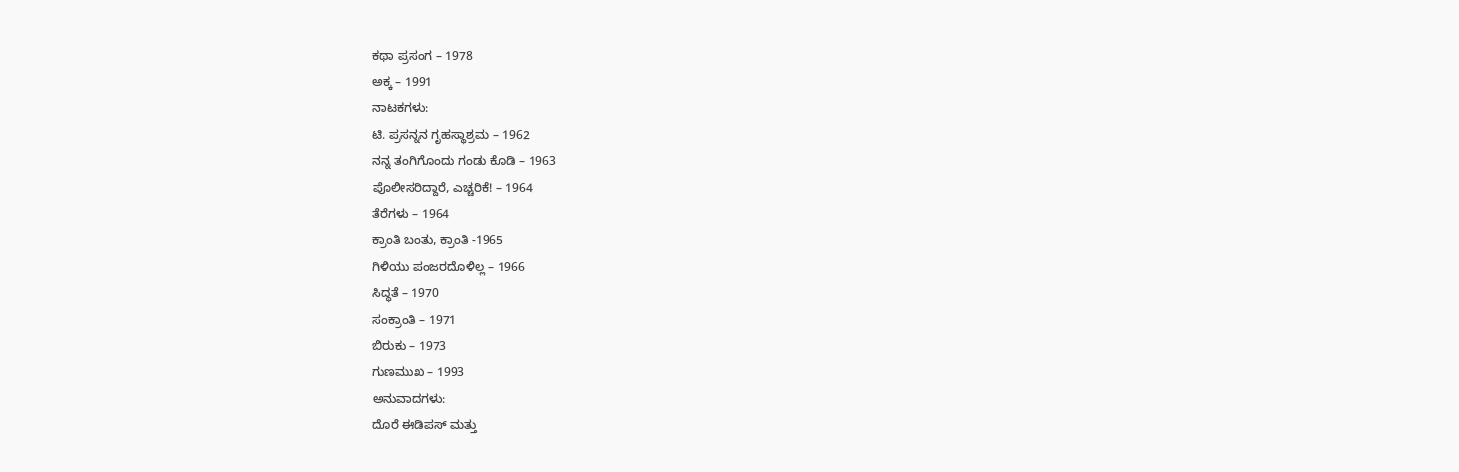ಕಥಾ ಪ್ರಸಂಗ – 1978
ಅಕ್ಕ – 1991
ನಾಟಕಗಳು:
ಟಿ. ಪ್ರಸನ್ನನ ಗೃಹಸ್ಥಾಶ್ರಮ – 1962
ನನ್ನ ತಂಗಿಗೊಂದು ಗಂಡು ಕೊಡಿ – 1963
ಪೊಲೀಸರಿದ್ದಾರೆ, ಎಚ್ಚರಿಕೆ! – 1964
ತೆರೆಗಳು – 1964
ಕ್ರಾಂತಿ ಬಂತು, ಕ್ರಾಂತಿ -1965
ಗಿಳಿಯು ಪಂಜರದೊಳಿಲ್ಲ – 1966
ಸಿದ್ಧತೆ – 1970
ಸಂಕ್ರಾಂತಿ – 1971
ಬಿರುಕು – 1973
ಗುಣಮುಖ – 1993
ಅನುವಾದಗಳು:
ದೊರೆ ಈಡಿಪಸ್ ಮತ್ತು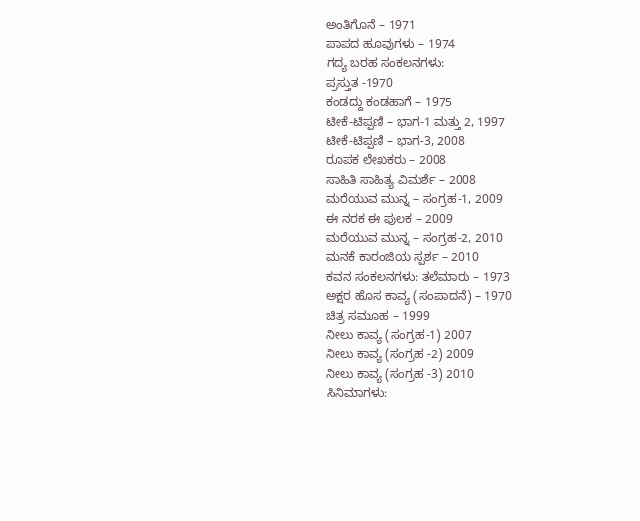ಅಂತಿಗೊನೆ – 1971
ಪಾಪದ ಹೂವುಗಳು – 1974
ಗದ್ಯ ಬರಹ ಸಂಕಲನಗಳು:
ಪ್ರಸ್ತುತ -1970
ಕಂಡದ್ದು ಕಂಡಹಾಗೆ – 1975
ಟೀಕೆ-ಟಿಪ್ಪಣಿ – ಭಾಗ-1 ಮತ್ತು 2, 1997
ಟೀಕೆ-ಟಿಪ್ಪಣಿ – ಭಾಗ-3, 2008
ರೂಪಕ ಲೇಖಕರು – 2008
ಸಾಹಿತಿ ಸಾಹಿತ್ಯ ವಿಮರ್ಶೆ – 2008
ಮರೆಯುವ ಮುನ್ನ – ಸಂಗ್ರಹ-1, 2009
ಈ ನರಕ ಈ ಪುಲಕ – 2009
ಮರೆಯುವ ಮುನ್ನ – ಸಂಗ್ರಹ-2, 2010
ಮನಕೆ ಕಾರಂಜಿಯ ಸ್ಪರ್ಶ – 2010
ಕವನ ಸಂಕಲನಗಳು: ತಲೆಮಾರು – 1973
ಅಕ್ಷರ ಹೊಸ ಕಾವ್ಯ (ಸಂಪಾದನೆ) – 1970
ಚಿತ್ರ ಸಮೂಹ – 1999
ನೀಲು ಕಾವ್ಯ (ಸಂಗ್ರಹ-1) 2007
ನೀಲು ಕಾವ್ಯ (ಸಂಗ್ರಹ -2) 2009
ನೀಲು ಕಾವ್ಯ (ಸಂಗ್ರಹ -3) 2010
ಸಿನಿಮಾಗಳು: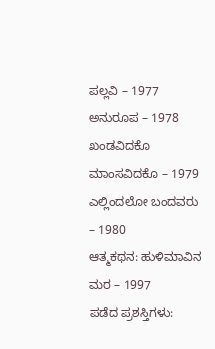ಪಲ್ಲವಿ – 1977
ಅನುರೂಪ – 1978
ಖಂಡವಿದಕೊ ಮಾಂಸವಿದಕೊ – 1979
ಎಲ್ಲಿಂದಲೋ ಬಂದವರು – 1980
ಆತ್ಮಕಥನ: ಹುಳಿಮಾವಿನ ಮರ – 1997
ಪಡೆದ ಪ್ರಶಸ್ತಿಗಳು: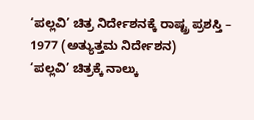‘ಪಲ್ಲವಿ’ ಚಿತ್ರ ನಿರ್ದೇಶನಕ್ಕೆ ರಾಷ್ಟ್ರ ಪ್ರಶಸ್ತಿ – 1977 (ಅತ್ಯುತ್ತಮ ನಿರ್ದೇಶನ)
‘ಪಲ್ಲವಿ’ ಚಿತ್ರಕ್ಕೆ ನಾಲ್ಕು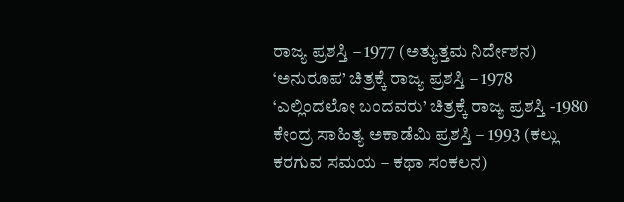ರಾಜ್ಯ ಪ್ರಶಸ್ತಿ – 1977 (ಅತ್ಯುತ್ತಮ ನಿರ್ದೇಶನ)
‘ಅನುರೂಪ’ ಚಿತ್ರಕ್ಕೆ ರಾಜ್ಯ ಪ್ರಶಸ್ತಿ – 1978
‘ಎಲ್ಲಿಂದಲೋ ಬಂದವರು’ ಚಿತ್ರಕ್ಕೆ ರಾಜ್ಯ ಪ್ರಶಸ್ತಿ -1980
ಕೇಂದ್ರ ಸಾಹಿತ್ಯ ಅಕಾಡೆಮಿ ಪ್ರಶಸ್ತಿ – 1993 (ಕಲ್ಲು ಕರಗುವ ಸಮಯ – ಕಥಾ ಸಂಕಲನ)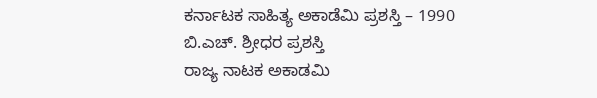ಕರ್ನಾಟಕ ಸಾಹಿತ್ಯ ಅಕಾಡೆಮಿ ಪ್ರಶಸ್ತಿ – 1990
ಬಿ.ಎಚ್. ಶ್ರೀಧರ ಪ್ರಶಸ್ತಿ
ರಾಜ್ಯ ನಾಟಕ ಅಕಾಡಮಿ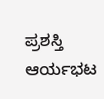ಪ್ರಶಸ್ತಿ
ಆರ್ಯಭಟ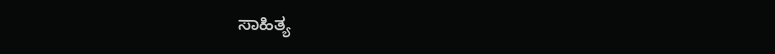ಸಾಹಿತ್ಯ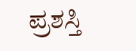ಪ್ರಶಸ್ತಿ